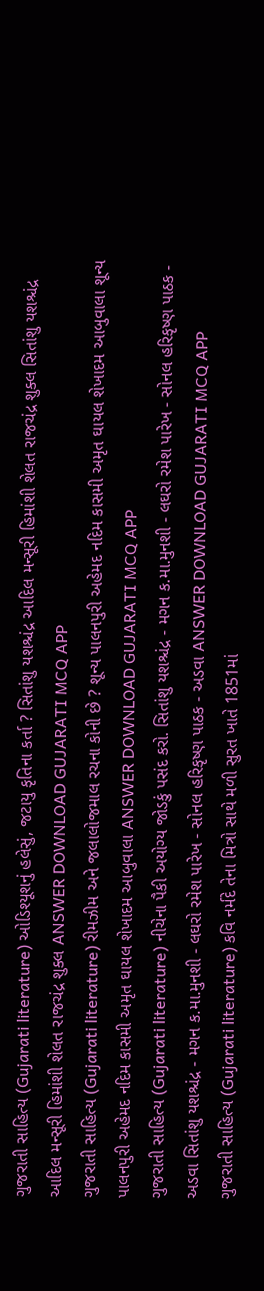ગુજરાતી સાહિત્ય (Gujarati literature) ઓડિશ્યૂશનું હલેસું, જટાયુ કૃતિના કર્તા ? સિતાંશુ યશશ્ચંદ્ર આદિલ મન્સૂરી હિમાંશી શેલત રાજચંદ્ર શુક્લ સિતાંશુ યશશ્ચંદ્ર આદિલ મન્સૂરી હિમાંશી શેલત રાજચંદ્ર શુક્લ ANSWER DOWNLOAD GUJARATI MCQ APP
ગુજરાતી સાહિત્ય (Gujarati literature) રીમઝીમ અને જલાલોજમાલ રચના કોની છે ? શૂન્ય પાલનપુરી અહેમદ નદિમ કાસમી અમૃત ઘાયલ શેખાદમ આબુવાલા શૂન્ય પાલનપુરી અહેમદ નદિમ કાસમી અમૃત ઘાયલ શેખાદમ આબુવાલા ANSWER DOWNLOAD GUJARATI MCQ APP
ગુજરાતી સાહિત્ય (Gujarati literature) નીચેના પૈકી અયોગ્ય જોડકું પસંદ કરો. સિતાંશુ યશશ્ચંદ્ર - મગન ક.મા.મુનશી - લઘરો રમેશ પારેખ - સોનલ હરિકૃષ્ણ પાઠક - અડવા સિતાંશુ યશશ્ચંદ્ર - મગન ક.મા.મુનશી - લઘરો રમેશ પારેખ - સોનલ હરિકૃષ્ણ પાઠક - અડવા ANSWER DOWNLOAD GUJARATI MCQ APP
ગુજરાતી સાહિત્ય (Gujarati literature) કવિ નર્મદે તેના મિત્રો સાથે મળી સુરત ખાતે 1851માં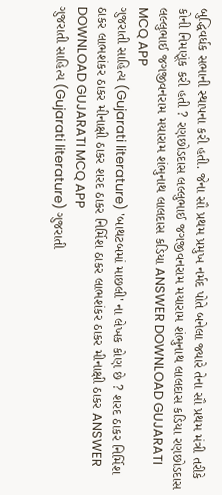બુદ્ધિવર્ધક સભાની સ્થાપના કરી હતી. જેના સૌ પ્રથમ પ્રમુખ નર્મદ પોતે બનેલા જ્યારે તેના સૌ પ્રથમ મંત્રી તરીકે કોની નિમણૂંક કરી હતી ? રણછોડદાસ લલ્લુભાઈ જગજીવનરામ મયારામ શંભુનાથ લાલદાસ કડિયા રણછોડદાસ લલ્લુભાઈ જગજીવનરામ મયારામ શંભુનાથ લાલદાસ કડિયા ANSWER DOWNLOAD GUJARATI MCQ APP
ગુજરાતી સાહિત્ય (Gujarati literature) 'બાથટબમાં માછલી' ના લેખક કોણ છે ? શરદ ઠાકર નિર્મિશ ઠાકર લાભશંકર ઠાકર મીનાક્ષી ઠાકર શરદ ઠાકર નિર્મિશ ઠાકર લાભશંકર ઠાકર મીનાક્ષી ઠાકર ANSWER DOWNLOAD GUJARATI MCQ APP
ગુજરાતી સાહિત્ય (Gujarati literature) ગુજરાતી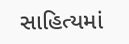સાહિત્યમાં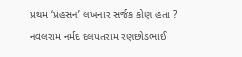પ્રથમ ‘પ્રહસન’ લખનાર સર્જક કોણ હતા ? નવલરામ નર્મદ દલપતરામ રણછોડભાઈ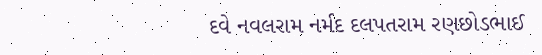દવે નવલરામ નર્મદ દલપતરામ રણછોડભાઈ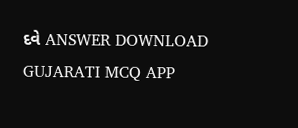દવે ANSWER DOWNLOAD GUJARATI MCQ APP